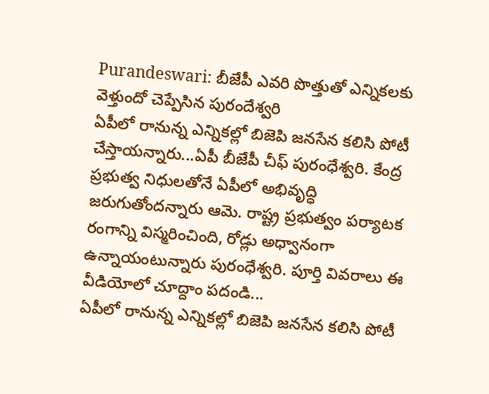Purandeswari: బీజేపీ ఎవరి పొత్తుతో ఎన్నికలకు వెళ్తుందో చెప్పేసిన పురందేశ్వరి
ఏపీలో రానున్న ఎన్నికల్లో బిజెపి జనసేన కలిసి పోటీ చేస్తాయన్నారు...ఏపీ బీజేపీ చీఫ్ పురంధేశ్వరి. కేంద్ర ప్రభుత్వ నిధులతోనే ఏపీలో అభివృద్ధి జరుగుతోందన్నారు ఆమె. రాష్ట్ర ప్రభుత్వం పర్యాటక రంగాన్ని విస్మరించింది, రోడ్లు అధ్వానంగా ఉన్నాయంటున్నారు పురంధేశ్వరి. పూర్తి వివరాలు ఈ వీడియోలో చూద్దాం పదండి...
ఏపీలో రానున్న ఎన్నికల్లో బిజెపి జనసేన కలిసి పోటీ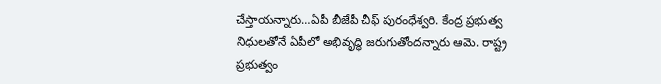చేస్తాయన్నారు…ఏపీ బీజేపీ చీఫ్ పురంధేశ్వరి. కేంద్ర ప్రభుత్వ నిధులతోనే ఏపీలో అభివృద్ధి జరుగుతోందన్నారు ఆమె. రాష్ట్ర ప్రభుత్వం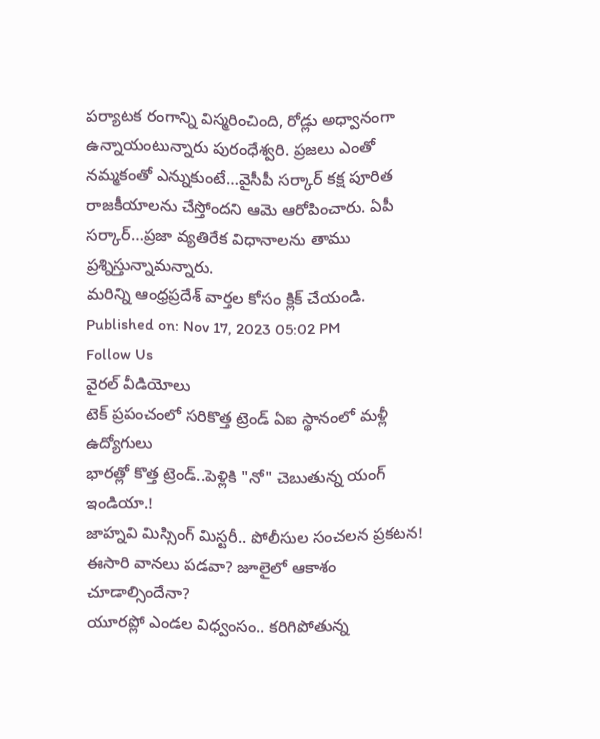పర్యాటక రంగాన్ని విస్మరించింది, రోడ్లు అధ్వానంగా ఉన్నాయంటున్నారు పురంధేశ్వరి. ప్రజలు ఎంతో నమ్మకంతో ఎన్నుకుంటే…వైసీపీ సర్కార్ కక్ష పూరిత రాజకీయాలను చేస్తోందని ఆమె ఆరోపించారు. ఏపీ సర్కార్…ప్రజా వ్యతిరేక విధానాలను తాము ప్రశ్నిస్తున్నామన్నారు.
మరిన్ని ఆంధ్రప్రదేశ్ వార్తల కోసం క్లిక్ చేయండి.
Published on: Nov 17, 2023 05:02 PM
Follow Us
వైరల్ వీడియోలు
టెక్ ప్రపంచంలో సరికొత్త ట్రెండ్ ఏఐ స్థానంలో మళ్లీ ఉద్యోగులు
భారత్లో కొత్త ట్రెండ్..పెళ్లికి "నో" చెబుతున్న యంగ్ ఇండియా.!
జాహ్నవి మిస్సింగ్ మిస్టరీ.. పోలీసుల సంచలన ప్రకటన!
ఈసారి వానలు పడవా? జూలైలో ఆకాశం చూడాల్సిందేనా?
యూరప్లో ఎండల విధ్వంసం.. కరిగిపోతున్న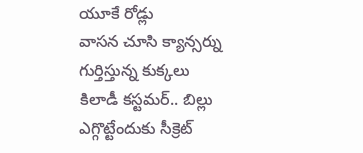యూకే రోడ్లు
వాసన చూసి క్యాన్సర్ను గుర్తిస్తున్న కుక్కలు
కిలాడీ కస్టమర్.. బిల్లు ఎగ్గొట్టేందుకు సీక్రెట్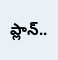ప్లాన్..